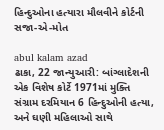હિન્દુઓના હત્યારા મૌલવીને કોર્ટની સજા-એ-મોત

abul kalam azad
ઢાકા, 22 જાન્યુઆરી: બાંગ્લાદેશની એક વિશેષ કોર્ટે 1971માં મુક્તિ સંગ્રામ દરમિયાન 6 હિન્દુઓની હત્યા, અને ઘણી મહિલાઓ સાથે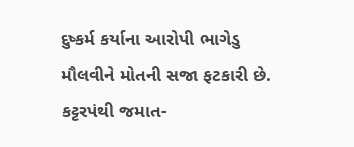દુષ્કર્મ કર્યાના આરોપી ભાગેડુ મૌલવીને મોતની સજા ફટકારી છે. કટ્ટરપંથી જમાત-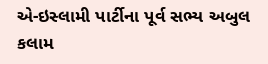એ-ઇસ્લામી પાર્ટીના પૂર્વ સભ્ય અબુલ કલામ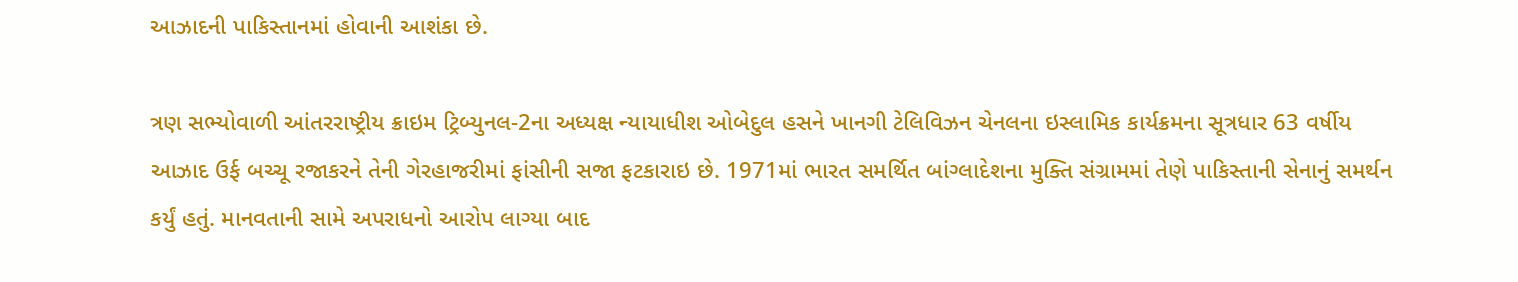આઝાદની પાકિસ્તાનમાં હોવાની આશંકા છે.

ત્રણ સભ્યોવાળી આંતરરાષ્ટ્રીય ક્રાઇમ ટ્રિબ્યુનલ-2ના અધ્યક્ષ ન્યાયાધીશ ઓબેદુલ હસને ખાનગી ટેલિવિઝન ચેનલના ઇસ્લામિક કાર્યક્રમના સૂત્રધાર 63 વર્ષીય આઝાદ ઉર્ફ બચ્ચૂ રજાકરને તેની ગેરહાજરીમાં ફાંસીની સજા ફટકારાઇ છે. 1971માં ભારત સમર્થિત બાંગ્લાદેશના મુક્તિ સંગ્રામમાં તેણે પાકિસ્તાની સેનાનું સમર્થન કર્યું હતું. માનવતાની સામે અપરાધનો આરોપ લાગ્યા બાદ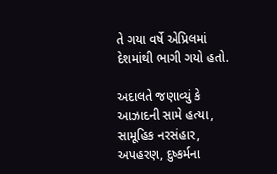તે ગયા વર્ષે એપ્રિલમાં દેશમાંથી ભાગી ગયો હતો.

અદાલતે જણાવ્યું કે આઝાદની સામે હત્યા, સામૂહિક નરસંહાર, અપહરણ, દુષ્કર્મના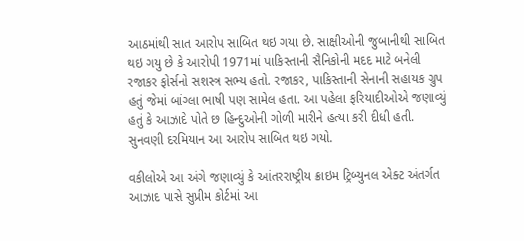આઠમાંથી સાત આરોપ સાબિત થઇ ગયા છે. સાક્ષીઓની જુબાનીથી સાબિત થઇ ગયુ છે કે આરોપી 1971માં પાકિસ્તાની સૈનિકોની મદદ માટે બનેલી રજાકર ફોર્સનો સશસ્ત્ર સભ્ય હતો. રજાકર, પાકિસ્તાની સેનાની સહાયક ગ્રુપ હતું જેમાં બાંગ્લા ભાષી પણ સામેલ હતા. આ પહેલા ફરિયાદીઓએ જણાવ્યું હતું કે આઝાદે પોતે છ હિન્દુઓની ગોળી મારીને હત્યા કરી દીધી હતી. સુનવણી દરમિયાન આ આરોપ સાબિત થઇ ગયો.

વકીલોએ આ અંગે જણાવ્યું કે આંતરરાષ્ટ્રીય ક્રાઇમ ટ્રિબ્યુનલ એક્ટ અંતર્ગત આઝાદ પાસે સુપ્રીમ કોર્ટમાં આ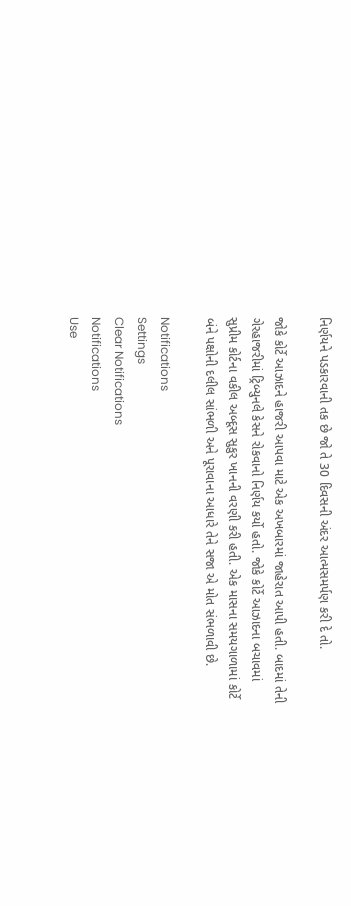નિર્ણયને પડકારવાની તક છે જો તે 30 દિવસની અંદર આત્મસમર્પણ કરી દે તો.

જોકે કોર્ટે આઝાદને હાજરી આપવા માટે એક અખબારમાં જાહેરાત આપી હતી. બાદમાં તેની ગેરહાજરીમાં ટ્રિબ્યુનલે કેસને રોકવાનો નિર્ણય કર્યો હતો. જોકે કોર્ટે આઝાદના બચાવમાં સુપ્રીમ કોર્ટના વકીલ અબ્દૂસ સુકુર ખાનની વરણી કરી હતી. એક માસના સમયગાળામાં કોર્ટે બંને પક્ષોની દલીલ સાંભળી અને પૂરાવાના આધારે તેને સજા એ મોત સંભળાવી છે.

Notifications
Settings
Clear Notifications
Notifications
Use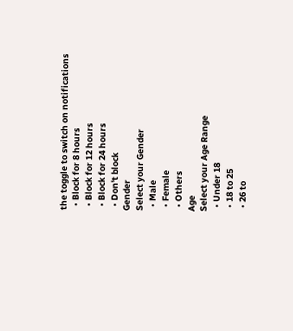the toggle to switch on notifications
  • Block for 8 hours
  • Block for 12 hours
  • Block for 24 hours
  • Don't block
Gender
Select your Gender
  • Male
  • Female
  • Others
Age
Select your Age Range
  • Under 18
  • 18 to 25
  • 26 to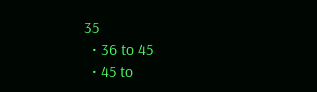35
  • 36 to 45
  • 45 to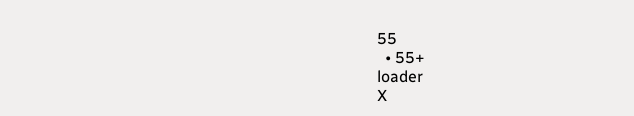55
  • 55+
loader
X